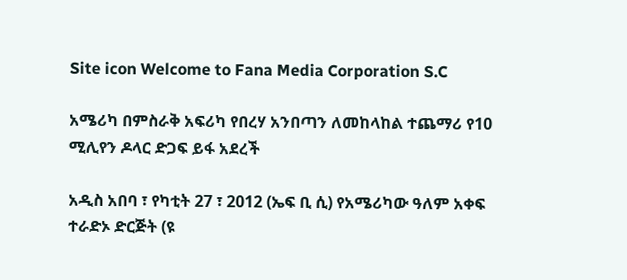Site icon Welcome to Fana Media Corporation S.C

አሜሪካ በምስራቅ አፍሪካ የበረሃ አንበጣን ለመከላከል ተጨማሪ የ10 ሚሊየን ዶላር ድጋፍ ይፋ አደረች

አዲስ አበባ ፣ የካቲት 27 ፣ 2012 (ኤፍ ቢ ሲ) የአሜሪካው ዓለም አቀፍ ተራድኦ ድርጅት (ዩ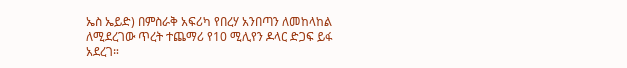ኤስ ኤይድ) በምስራቅ አፍሪካ የበረሃ አንበጣን ለመከላከል ለሚደረገው ጥረት ተጨማሪ የ10 ሚሊየን ዶላር ድጋፍ ይፋ አደረገ።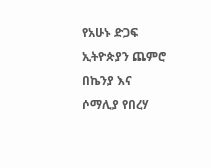የአሁኑ ድጋፍ ኢትዮጵያን ጨምሮ በኬንያ እና ሶማሊያ የበረሃ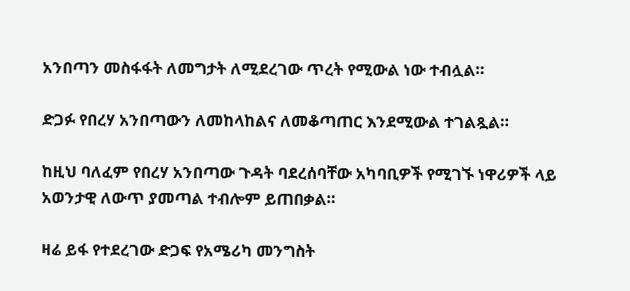አንበጣን መስፋፋት ለመግታት ለሚደረገው ጥረት የሚውል ነው ተብሏል።

ድጋፉ የበረሃ አንበጣውን ለመከላከልና ለመቆጣጠር እንደሚውል ተገልጿል።

ከዚህ ባለፈም የበረሃ አንበጣው ጉዳት ባደረሰባቸው አካባቢዎች የሚገኙ ነዋሪዎች ላይ አወንታዊ ለውጥ ያመጣል ተብሎም ይጠበቃል።

ዛሬ ይፋ የተደረገው ድጋፍ የአሜሪካ መንግስት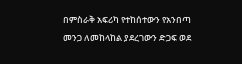በምስራቅ አፍሪካ የተከሰተውን የአንበጣ መንጋ ለመከላከል ያደረገውን ድጋፍ ወደ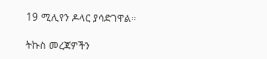19 ሚሊየን ዶላር ያሳድገዋል።

ትኩስ መረጃዎችን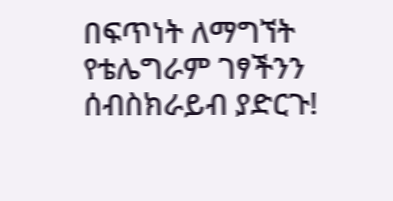በፍጥነት ለማግኘት የቴሌግራም ገፃችንን ሰብስክራይብ ያድርጉ!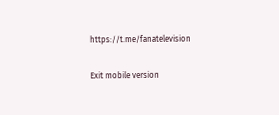https://t.me/fanatelevision

Exit mobile version